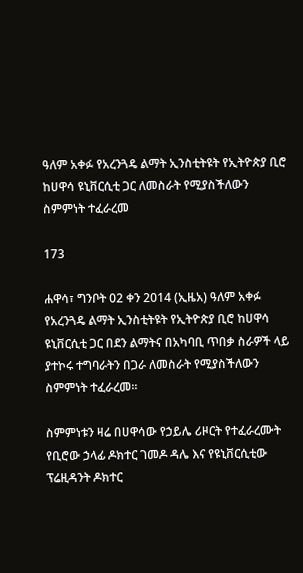ዓለም አቀፉ የአረንጓዴ ልማት ኢንስቲትዩት የኢትዮጵያ ቢሮ ከሀዋሳ ዩኒቨርሲቲ ጋር ለመስራት የሚያስችለውን ስምምነት ተፈራረመ

173

ሐዋሳ፣ ግንቦት 02 ቀን 2014 (ኢዜአ) ዓለም አቀፉ የአረንጓዴ ልማት ኢንስቲትዩት የኢትዮጵያ ቢሮ ከሀዋሳ ዩኒቨርሲቲ ጋር በደን ልማትና በአካባቢ ጥበቃ ስራዎች ላይ ያተኮሩ ተግባራትን በጋራ ለመስራት የሚያስችለውን ስምምነት ተፈራረመ።

ስምምነቱን ዛሬ በሀዋሳው የኃይሌ ሪዞርት የተፈራረሙት የቢሮው ኃላፊ ዶክተር ገመዶ ዳሌ እና የዩኒቨርሲቲው ፕሬዚዳንት ዶክተር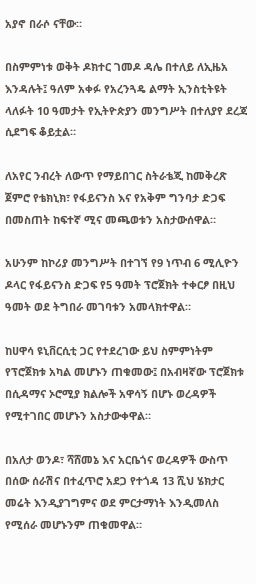አያኖ በራሶ ናቸው።

በስምምነቱ ወቅት ዶክተር ገመዶ ዳሌ በተለይ ለኢዜአ እንዳሉት፤ ዓለም አቀፉ የአረንጓዴ ልማት ኢንስቲትዩት ላለፉት 10 ዓመታት የኢትዮጵያን መንግሥት በተለያየ ደረጃ ሲደግፍ ቆይቷል።

ለአየር ንብረት ለውጥ የማይበገር ስትራቴጂ ከመቅረጽ ጀምሮ የቴክኒክ፣ የፋይናንስ እና የአቅም ግንባታ ድጋፍ በመስጠት ከፍተኛ ሚና መጫወቱን አስታውሰዋል።

አሁንም ከኮሪያ መንግሥት በተገኘ የ9 ነጥብ 6 ሚሊዮን ዶላር የፋይናንስ ድጋፍ የ5 ዓመት ፕሮጀክት ተቀርፆ በዚህ ዓመት ወደ ትግበራ መገባቱን አመላክተዋል።

ከሀዋሳ ዩኒቨርሲቲ ጋር የተደረገው ይህ ስምምነትም የፕሮጀክቱ አካል መሆኑን ጠቁመው፤ በአብዛኛው ፕሮጀክቱ በሲዳማና ኦሮሚያ ክልሎች አዋሳኝ በሆኑ ወረዳዎች የሚተገበር መሆኑን አስታውቀዋል።

በአለታ ወንዶ፣ ሻሸመኔ እና አርቤጎና ወረዳዎች ውስጥ በሰው ሰራሽና በተፈጥሮ አደጋ የተጎዳ 13 ሺህ ሄክታር መሬት እንዲያገግምና ወደ ምርታማነት እንዲመለስ የሚሰራ መሆኑንም ጠቁመዋል።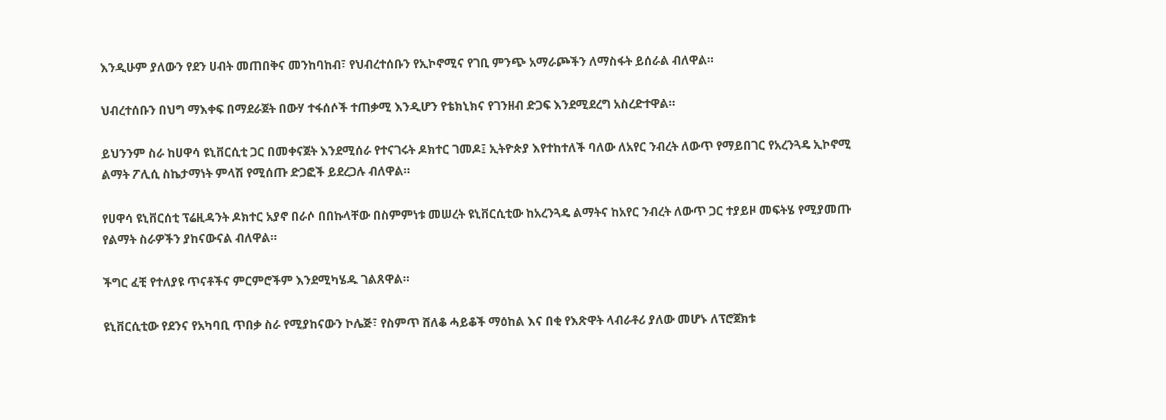እንዲሁም ያለውን የደን ሀብት መጠበቅና መንከባከብ፣ የህብረተሰቡን የኢኮኖሚና የገቢ ምንጭ አማራጮችን ለማስፋት ይሰራል ብለዋል።

ህብረተሰቡን በህግ ማእቀፍ በማደራጀት በውሃ ተፋሰሶች ተጠቃሚ እንዲሆን የቴክኒክና የገንዘብ ድጋፍ እንደሚደረግ አስረድተዋል።

ይህንንም ስራ ከሀዋሳ ዩኒቨርሲቲ ጋር በመቀናጀት እንደሚሰራ የተናገሩት ዶክተር ገመዶ፤ ኢትዮጵያ እየተከተለች ባለው ለአየር ንብረት ለውጥ የማይበገር የአረንጓዴ ኢኮኖሚ ልማት ፖሊሲ ስኬታማነት ምላሽ የሚሰጡ ድጋፎች ይደረጋሉ ብለዋል።

የሀዋሳ ዩኒቨርሰቲ ፕሬዚዳንት ዶክተር አያኖ በራሶ በበኩላቸው በስምምነቱ መሠረት ዩኒቨርሲቲው ከአረንጓዴ ልማትና ከአየር ንብረት ለውጥ ጋር ተያይዞ መፍትሄ የሚያመጡ የልማት ስራዎችን ያከናውናል ብለዋል።

ችግር ፈቺ የተለያዩ ጥናቶችና ምርምሮችም እንደሚካሄዱ ገልጸዋል።

ዩኒቨርሲቲው የደንና የአካባቢ ጥበቃ ስራ የሚያከናውን ኮሌጅ፣ የስምጥ ሸለቆ ሓይቆች ማዕከል እና በቂ የእጽዋት ላብራቶሪ ያለው መሆኑ ለፕሮጀክቱ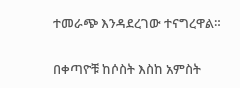ተመራጭ እንዳደረገው ተናግረዋል።

በቀጣዮቹ ከሶስት እስከ አምስት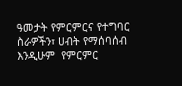ዓመታት የምርምርና የተግባር ስራዎችን፣ ሀብት የማሰባሰብ እንዲሁም  የምርምር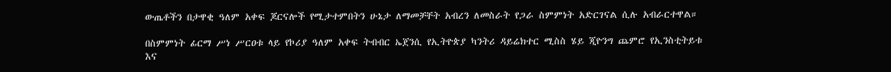ውጤቶችን በታዋቂ ዓለም አቀፍ ጆርናሎች የሚታተምበትን ሁኔታ ለማመቻቸት አብረን ለመስራት የጋራ ስምምነት አድርገናል ሲሉ አብራርተዋል።

በስምምነት ፊርማ ሥነ ሥርዐቱ ላይ የኮሪያ ዓለም አቀፍ ትብብር ኤጀንሲ የኢትዮጵያ ካንትሪ ዳይሬክተር ሚስስ ሄይ ጂዮንግ ጨምሮ የኢንስቲትይቱ እና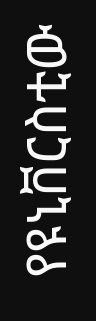የዩኒቨርስቲው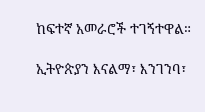ከፍተኛ አመራሮች ተገኝተዋል።

ኢትዮጵያን እናልማ፣ እንገንባ፣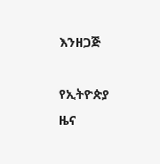እንዘጋጅ

የኢትዮጵያ ዜና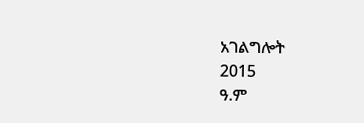አገልግሎት
2015
ዓ.ም